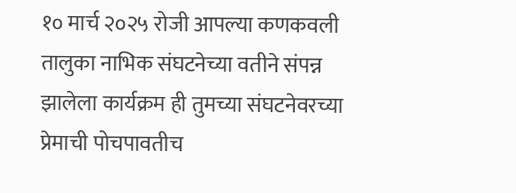१० मार्च २०२५ रोजी आपल्या कणकवली तालुका नाभिक संघटनेच्या वतीने संपन्न झालेला कार्यक्रम ही तुमच्या संघटनेवरच्या प्रेमाची पोचपावतीच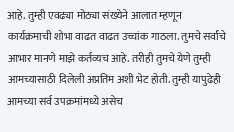आहे. तुम्ही एवढ्या मोठ्या संख्येने आलात म्हणून कार्यक्रमाची शोभा वाढत वाढत उच्चांक गाठला. तुमचे सर्वांचे आभार मानणे माझे कर्तव्यच आहे. तरीही तुमचे येणे तुम्ही आमच्यासाठी दिलेली अप्रतिम अशी भेट होती. तुम्ही यापुढेही आमच्या सर्व उपक्रमांमध्ये असेच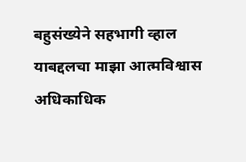बहुसंख्येने सहभागी व्हाल याबद्दलचा माझा आत्मविश्वास अधिकाधिक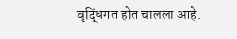वृद्धिंगत होत चालला आहे.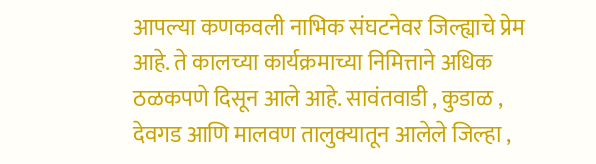आपल्या कणकवली नाभिक संघटनेवर जिल्ह्याचे प्रेम आहे. ते कालच्या कार्यक्रमाच्या निमित्ताने अधिक ठळकपणे दिसून आले आहे. सावंतवाडी , कुडाळ , देवगड आणि मालवण तालुक्यातून आलेले जिल्हा ,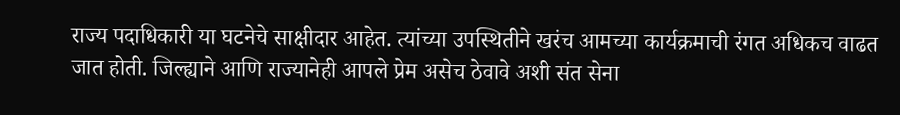राज्य पदाधिकारी या घटनेचे साक्षीदार आहेत. त्यांच्या उपस्थितीने खरंच आमच्या कार्यक्रमाची रंगत अधिकच वाढत जात होती. जिल्ह्याने आणि राज्यानेही आपले प्रेम असेच ठेवावे अशी संत सेना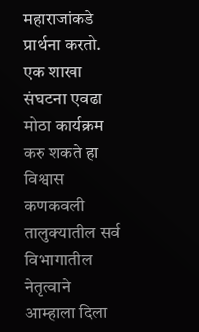महाराजांकडे प्रार्थना करतो.
एक शाखा संघटना एवढा मोठा कार्यक्रम करु शकते हा विश्वास कणकवली तालुक्यातील सर्व विभागातील नेतृत्वाने आम्हाला दिला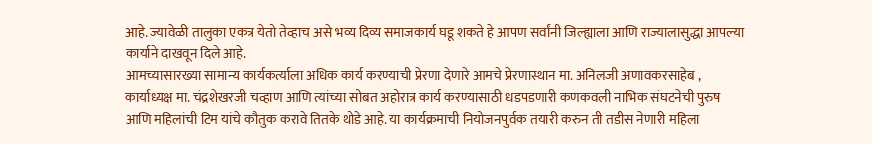आहे. ज्यावेळी तालुका एकत्र येतो तेव्हाच असे भव्य दिव्य समाजकार्य घडू शकते हे आपण सर्वांनी जिल्ह्याला आणि राज्यालासुद्धा आपल्या कार्याने दाखवून दिले आहे.
आमच्यासारख्या सामान्य कार्यकर्त्याला अधिक कार्य करण्याची प्रेरणा देणारे आमचे प्रेरणास्थान मा. अनिलजी अणावकरसाहेब , कार्याध्यक्ष मा. चंद्रशेखरजी चव्हाण आणि त्यांच्या सोबत अहोरात्र कार्य करण्यासाठी धडपडणारी कणकवली नाभिक संघटनेची पुरुष आणि महिलांची टिम यांचे कौतुक करावे तितके थोडे आहे. या कार्यक्रमाची नियोजनपुर्वक तयारी करुन ती तडीस नेणारी महिला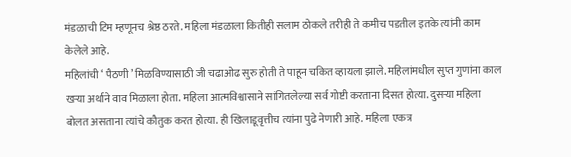मंडळाची टिम म्हणूनच श्रेष्ठ ठरते. महिला मंडळाला कितीही सलाम ठोकले तरीही ते कमीच पडतील इतके त्यांनी काम केलेले आहे.
महिलांची ‘ पैठणी ’ मिळविण्यासाठी जी चढाओढ सुरु होती ते पाहून चकित व्हायला झाले. महिलांमधील सुप्त गुणांना काल खऱ्या अर्थाने वाव मिळाला होता. महिला आत्मविश्वासाने सांगितलेल्या सर्व गोष्टी करताना दिसत होत्या. दुसऱ्या महिला बोलत असताना त्यांचे कौतुक करत होत्या. ही खिलाडूवृत्तीच त्यांना पुढे नेणारी आहे. महिला एकत्र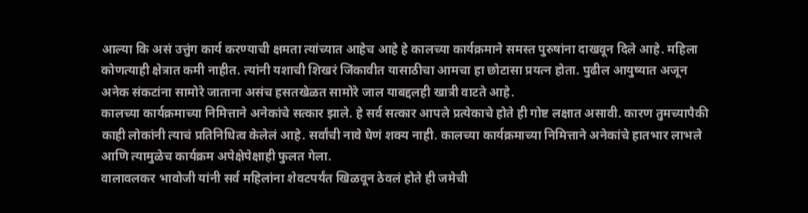आल्या कि असं उत्तुंग कार्य करण्याची क्षमता त्यांच्यात आहेच आहे हे कालच्या कार्यक्रमाने समस्त पुरुषांना दाखवून दिले आहे. महिला कोणत्याही क्षेत्रात कमी नाहीत. त्यांनी यशाची शिखरं जिंकावीत यासाठीचा आमचा हा छोटासा प्रयत्न होता. पुढील आयुष्यात अजून अनेक संकटांना सामोरे जाताना असंच हसतखेळत सामोरे जाल याबद्दलही खात्री वाटते आहे.
कालच्या कार्यक्रमाच्या निमित्ताने अनेकांचे सत्कार झाले. हे सर्व सत्कार आपले प्रत्येकाचे होते ही गोष्ट लक्षात असावी. कारण तुमच्यापैकी काही लोकांनी त्याचं प्रतिनिधित्व केलेलं आहे. सर्वांची नावे घेणं शक्य नाही. कालच्या कार्यक्रमाच्या निमित्ताने अनेकांचे हातभार लाभले आणि त्यामुळेच कार्यक्रम अपेक्षेपेक्षाही फुलत गेला.
वालावलकर भावोजी यांनी सर्व महिलांना शेवटपर्यंत खिळवून ठेवलं होते ही जमेची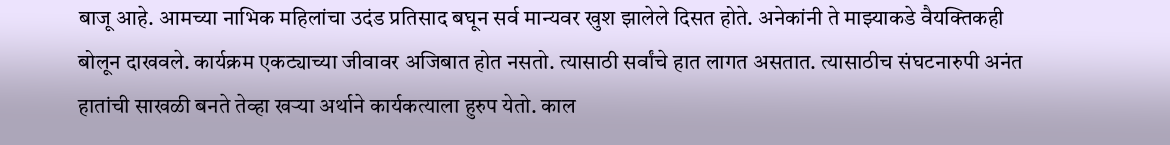बाजू आहे. आमच्या नाभिक महिलांचा उदंड प्रतिसाद बघून सर्व मान्यवर खुश झालेले दिसत होते. अनेकांनी ते माझ्याकडे वैयक्तिकही बोलून दाखवले. कार्यक्रम एकट्याच्या जीवावर अजिबात होत नसतो. त्यासाठी सर्वांचे हात लागत असतात. त्यासाठीच संघटनारुपी अनंत हातांची साखळी बनते तेव्हा खऱ्या अर्थाने कार्यकत्याला हुरुप येतो. काल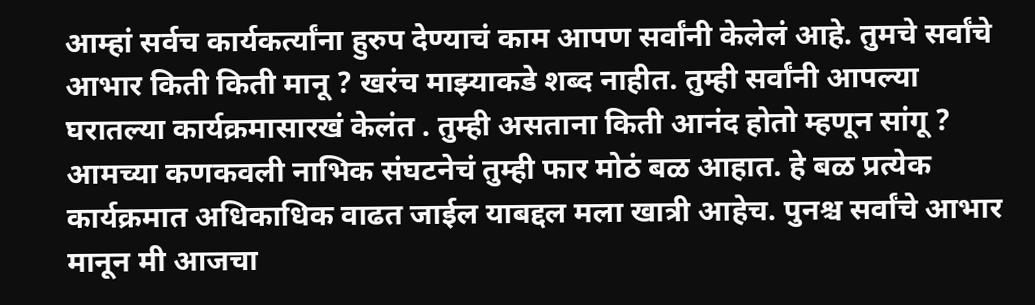आम्हां सर्वच कार्यकर्त्यांना हुरुप देण्याचं काम आपण सर्वांनी केलेलं आहे. तुमचे सर्वांचे आभार किती किती मानू ? खरंच माझ्याकडे शब्द नाहीत. तुम्ही सर्वांनी आपल्या घरातल्या कार्यक्रमासारखं केलंत . तुम्ही असताना किती आनंद होतो म्हणून सांगू ? आमच्या कणकवली नाभिक संघटनेचं तुम्ही फार मोठं बळ आहात. हे बळ प्रत्येक कार्यक्रमात अधिकाधिक वाढत जाईल याबद्दल मला खात्री आहेच. पुनश्च सर्वांचे आभार मानून मी आजचा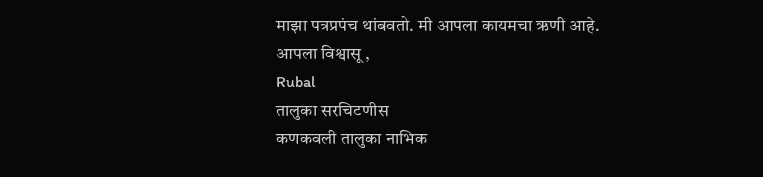माझा पत्रप्रपंच थांबवतो. मी आपला कायमचा ऋणी आहे.
आपला विश्वासू ,
Rubal
तालुका सरचिटणीस
कणकवली तालुका नाभिक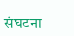संघटना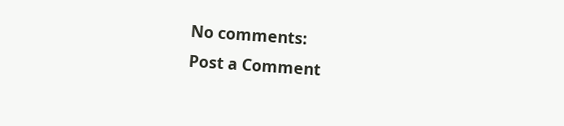No comments:
Post a Comment